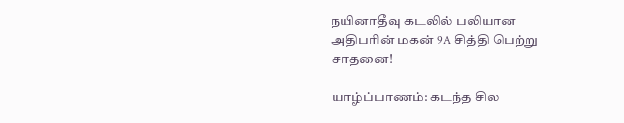நயினாதீவு கடலில் பலியான அதிபரின் மகன் 9A சித்தி பெற்று சாதனை!

யாழ்ப்பாணம்: கடந்த சில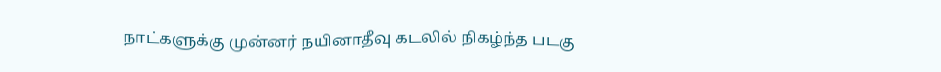நாட்களுக்கு முன்னர் நயினாதீவு கடலில் நிகழ்ந்த படகு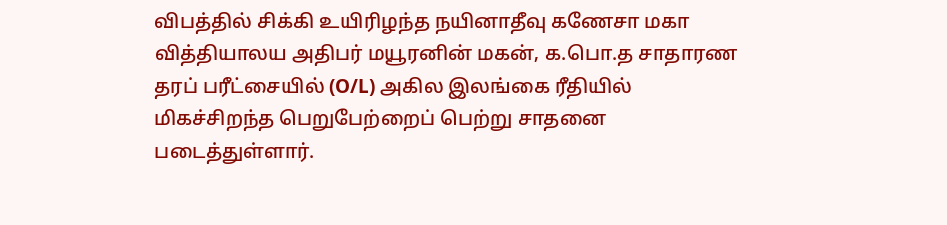விபத்தில் சிக்கி உயிரிழந்த நயினாதீவு கணேசா மகா வித்தியாலய அதிபர் மயூரனின் மகன், க.பொ.த சாதாரண தரப் பரீட்சையில் (O/L) அகில இலங்கை ரீதியில் மிகச்சிறந்த பெறுபேற்றைப் பெற்று சாதனை படைத்துள்ளார்.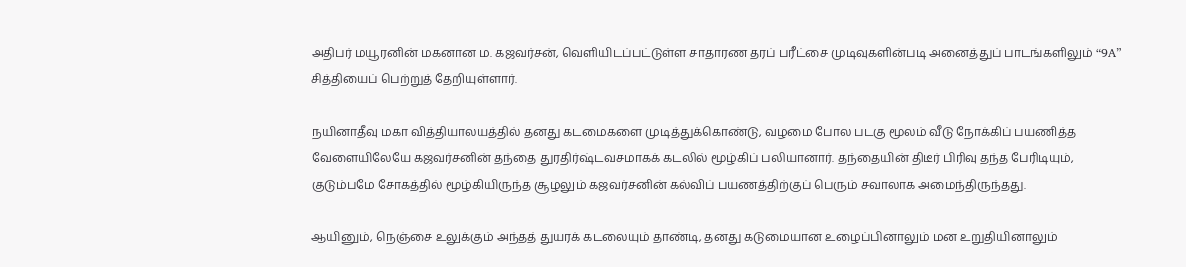அதிபர் மயூரனின் மகனான ம. கஜவர்சன், வெளியிடப்பட்டுள்ள சாதாரண தரப் பரீட்சை முடிவுகளின்படி அனைத்துப் பாடங்களிலும் “9A” சித்தியைப் பெற்றுத் தேறியுள்ளார்.

நயினாதீவு மகா வித்தியாலயத்தில் தனது கடமைகளை முடித்துக்கொண்டு, வழமை போல படகு மூலம் வீடு நோக்கிப் பயணித்த வேளையிலேயே கஜவர்சனின் தந்தை துரதிர்ஷ்டவசமாகக் கடலில் மூழ்கிப் பலியானார். தந்தையின் திடீர் பிரிவு தந்த பேரிடியும், குடும்பமே சோகத்தில் மூழ்கியிருந்த சூழலும் கஜவர்சனின் கல்விப் பயணத்திற்குப் பெரும் சவாலாக அமைந்திருந்தது.

ஆயினும், நெஞ்சை உலுக்கும் அந்தத் துயரக் கடலையும் தாண்டி, தனது கடுமையான உழைப்பினாலும் மன உறுதியினாலும்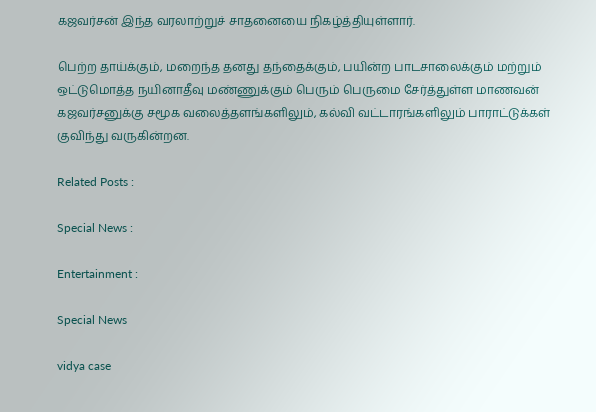கஜவர்சன் இந்த வரலாற்றுச் சாதனையை நிகழ்த்தியுள்ளார்.

பெற்ற தாய்க்கும், மறைந்த தனது தந்தைக்கும், பயின்ற பாடசாலைக்கும் மற்றும் ஒட்டுமொத்த நயினாதீவு மண்ணுக்கும் பெரும் பெருமை சேர்த்துள்ள மாணவன் கஜவர்சனுக்கு சமூக வலைத்தளங்களிலும், கல்வி வட்டாரங்களிலும் பாராட்டுக்கள் குவிந்து வருகின்றன.

Related Posts :

Special News :

Entertainment :

Special News

vidya case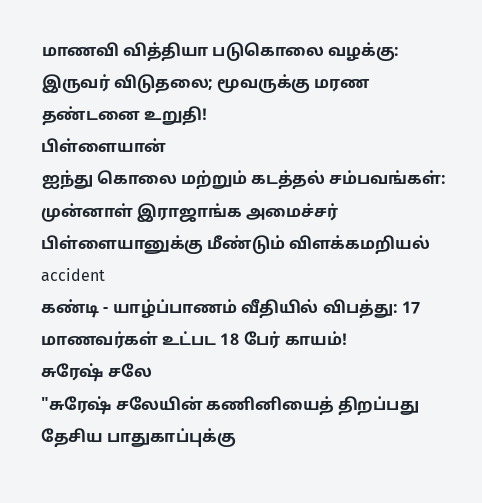மாணவி வித்தியா படுகொலை வழக்கு: இருவர் விடுதலை; மூவருக்கு மரண தண்டனை உறுதி!
பிள்ளையான்
ஐந்து கொலை மற்றும் கடத்தல் சம்பவங்கள்: முன்னாள் இராஜாங்க அமைச்சர் பிள்ளையானுக்கு மீண்டும் விளக்கமறியல்
accident
கண்டி - யாழ்ப்பாணம் வீதியில் விபத்து: 17 மாணவர்கள் உட்பட 18 பேர் காயம்!
சுரேஷ் சலே
"சுரேஷ் சலேயின் கணினியைத் திறப்பது தேசிய பாதுகாப்புக்கு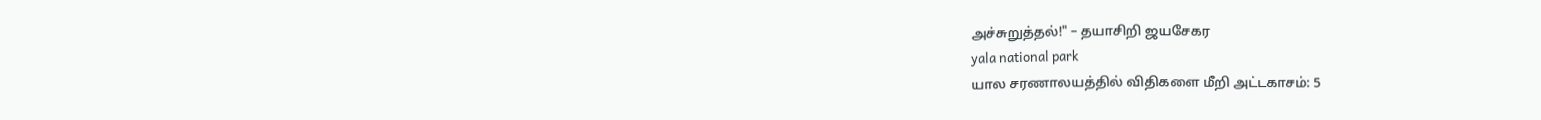அச்சுறுத்தல்!" – தயாசிறி ஜயசேகர
yala national park
யால சரணாலயத்தில் விதிகளை மீறி அட்டகாசம்: 5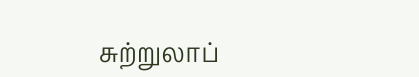சுற்றுலாப்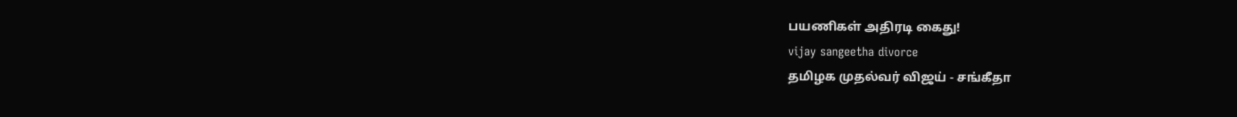பயணிகள் அதிரடி கைது!
vijay sangeetha divorce
தமிழக முதல்வர் விஜய் - சங்கீதா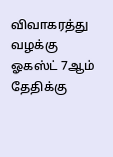விவாகரத்து வழக்கு ஓகஸ்ட் 7ஆம் தேதிக்கு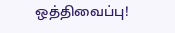ஒத்திவைப்பு!